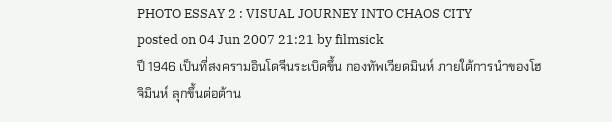PHOTO ESSAY 2 : VISUAL JOURNEY INTO CHAOS CITY
posted on 04 Jun 2007 21:21 by filmsick
ปี 1946 เป็นที่สงครามอินโดจีนระเบิดขึ้น กองทัพเวียดมินห์ ภายใต้การนำของโฮจิมินห์ ลุกขึ้นต่อต้าน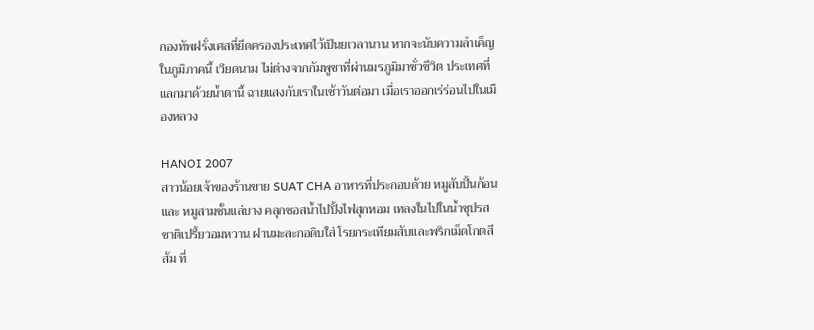กองทัพฝรั่งเศสที่ยึดครองประเทศไว้เป็นยเวลานาน หากจะนับความลำเค็ญในภูมิภาคนี้ เวียดนาม ไม่ต่างจากกัมพูชาที่ผ่านมรภูมิมาชั่วชีวิต ประเทศที่แลกมาด้วยน้ำตานี้ ฉายแสงกับเราในเช้าวันต่อมา เมื่อเราออกเร่ร่อนไปในเมืองหลวง

HANOI 2007
สาวน้อยเจ้าของร้านขาย SUAT CHA อาหารที่ประกอบด้วย หมูสับปั้นก้อน และ หมูสามชั้นแล่บาง คลุกซอสน้ำไปปิ้งไฟสุกหอม เทลงในไปในน้ำซุปรสชาติเปรี้ยวอมหวาน ฝานมะละกอดิบใส่ โรยกระเทียมสับและพริกเม็ดโกตสีส้ม ที่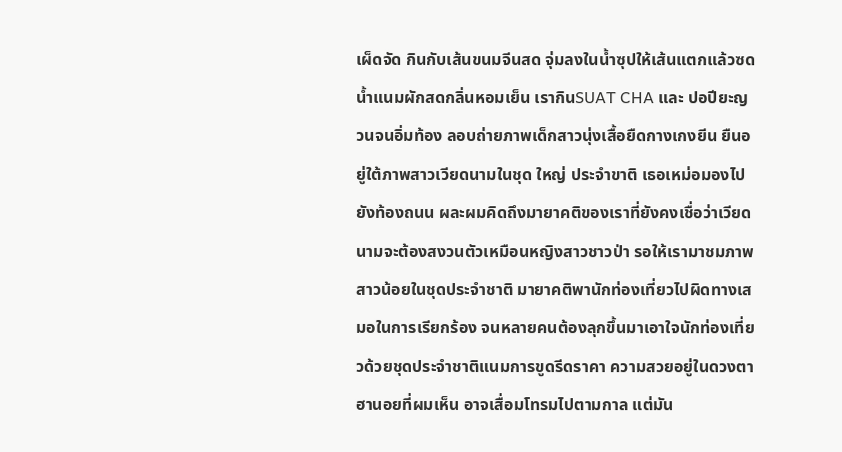เผ็ดจัด กินกับเส้นขนมจีนสด จุ่มลงในน้ำซุปให้เส้นแตกแล้วซดน้ำแนมผักสดกลิ่นหอมเย็น เรากินSUAT CHA และ ปอปียะญวนจนอิ่มท้อง ลอบถ่ายภาพเด็กสาวนุ่งเสื้อยืดกางเกงยีน ยืนอยู่ใต้ภาพสาวเวียดนามในชุด ใหญ่ ประจำขาติ เธอเหม่อมองไปยังท้องถนน ผละผมคิดถึงมายาคติของเราที่ยังคงเชื่อว่าเวียดนามจะต้องสงวนตัวเหมือนหญิงสาวชาวป่า รอให้เรามาชมภาพสาวน้อยในชุดประจำชาติ มายาคติพานักท่องเที่ยวไปผิดทางเสมอในการเรียกร้อง จนหลายคนต้องลุกขึ้นมาเอาใจนักท่องเที่ยวด้วยชุดประจำชาติแนมการขูดรีดราคา ความสวยอยู่ในดวงตา ฮานอยที่ผมเห็น อาจเสื่อมโทรมไปตามกาล แต่มัน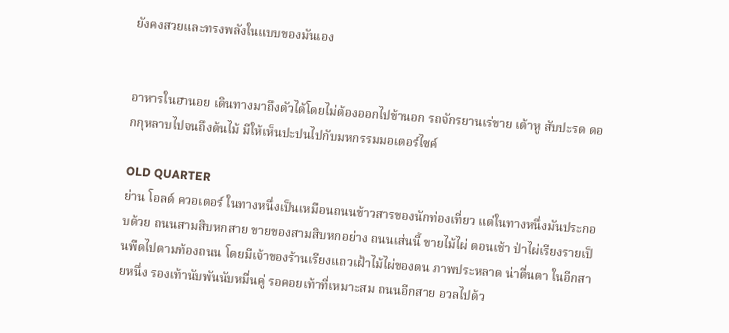ยังคงสวยและทรงพลังในแบบของมันเอง


อาหารในฮานอย เดินทางมาถึงตัวได้โดยไม่ต้องออกไปข้านอก รถจักรยานเร่ขาย เต้าหู สับปะรด ดอกกุหลาบไปจนถึงต้นไม้ มีให้เห็นปะปนไปกับมหกรรมมอเตอร์ไซค์

OLD QUARTER
ย่าน โอลด์ ควอเตอร์ ในทางหนึ่งเป็นเหมือนถนนข้าวสารของนักท่องเที่ยว แต่ในทางหนึ่งมันประกอบด้วย ถนนสามสิบหกสาย ขายของสามสิบหกอย่าง ถนนเส่นนี้ ขายไม้ไผ่ ตอนเช้า ป่าไผ่เรียงรายเป็นพืดไปตามท้องถนน โดยมีเจ้าของร้านเรียงแถวเฝ้าไม้ไผ่ของตน ภาพประหลาด น่าตื่นตา ในอีกสายหนึ่ง รองเท้านับพันนับหมื่นคู่ รอคอยเท้าที่เหมาะสม ถนนอีกสาย อวลไปด้ว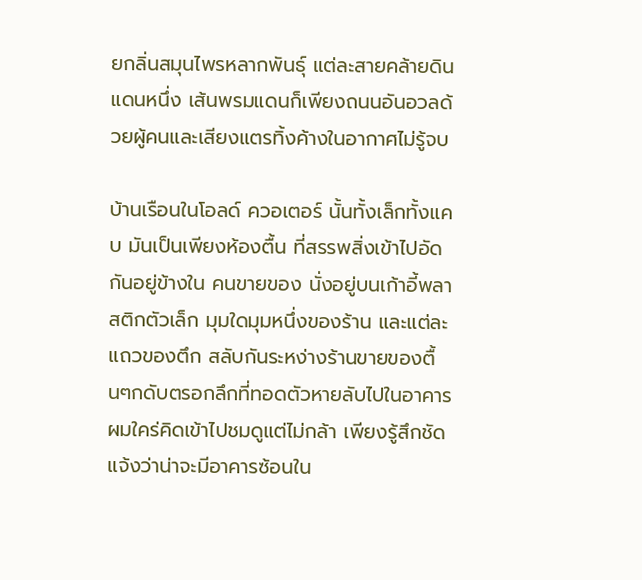ยกลิ่นสมุนไพรหลากพันธุ์ แต่ละสายคล้ายดินแดนหนึ่ง เส้นพรมแดนก็เพียงถนนอันอวลด้วยผู้คนและเสียงแตรทิ้งค้างในอากาศไม่รู้จบ

บ้านเรือนในโอลด์ ควอเตอร์ นั้นทั้งเล็กทั้งแคบ มันเป็นเพียงห้องตื้น ที่สรรพสิ่งเข้าไปอัดกันอยู่ข้างใน คนขายของ นั่งอยู่บนเก้าอี้พลาสติกตัวเล็ก มุมใดมุมหนึ่งของร้าน และแต่ละแถวของตึก สลับกันระหง่างร้านขายของตื้นๆกดับตรอกลึกที่ทอดตัวหายลับไปในอาคาร ผมใคร่คิดเข้าไปชมดูแต่ไม่กล้า เพียงรู้สึกชัดแจ้งว่าน่าจะมีอาคารซ้อนใน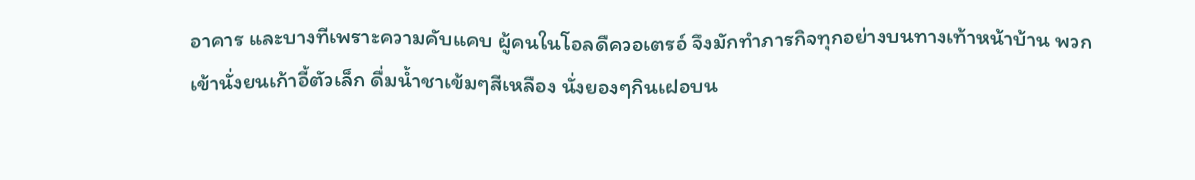อาคาร และบางทีเพราะความคับแคบ ผู้คนในโอลดืควอเตรอ์ จึงมักทำภารกิจทุกอย่างบนทางเท้าหน้าบ้าน พวกเข้านั่งยนเก้าอี้ตัวเล็ก ดื่มน้ำชาเข้มๆสีเหลือง นั่งยองๆกินเฝอบน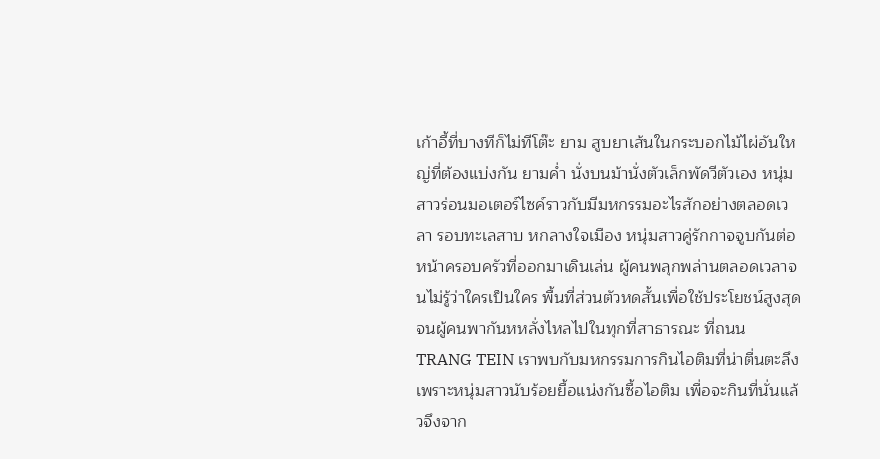เก้าอี้ที่บางทีก็ไม่ทีโต๊ะ ยาม สูบยาเส้นในกระบอกไม้ไผ่อันใหญ่ที่ต้องแบ่งกัน ยามค่ำ นั่งบนม้านั่งตัวเล็กพัดวีตัวเอง หนุ่มสาวร่อนมอเตอร์ไซค์ราวกับมีมหกรรมอะไรสักอย่างตลอดเวลา รอบทะเลสาบ หกลางใจเมือง หนุ่มสาวคู่รักกาจจูบกันต่อหน้าครอบครัวที่ออกมาเดินเล่น ผู้คนพลุกพล่านตลอดเวลาจนไม่รู้ว่าใครเป็นใคร พื้นที่ส่วนตัวหดสั้นเพื่อใช้ประโยชน์สูงสุดจนผู้คนพากันหหลั่งไหลไปในทุกที่สาธารณะ ที่ถนน TRANG TEIN เราพบกับมหกรรมการกินไอติมที่น่าตื่นตะลึงเพราะหนุ่มสาวนับร้อยยื้อแน่งกันซื้อไอติม เพื่อจะกินที่นั่นแล้วจึงจาก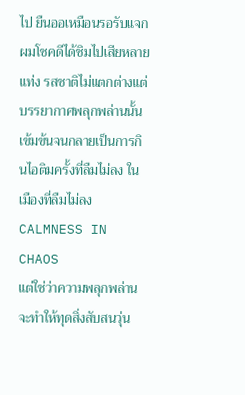ไป ยืนออเหมือนรอรับแจก ผมโชคดีได้ชิมไปเสียหลายแท่ง รสชาติไม่แตกต่างแต่บรรยากาศพลุกพล่านนั้นเข้มข้นจนกลายเป็นการกินไอติมครั้งที่ลืมไม่ลง ในเมืองที่ลืมไม่ลง
CALMNESS IN CHAOS
แต่ใช่ว่าความพลุกพล่านจะทำให้ทุดสิ่งสับสนวุ่น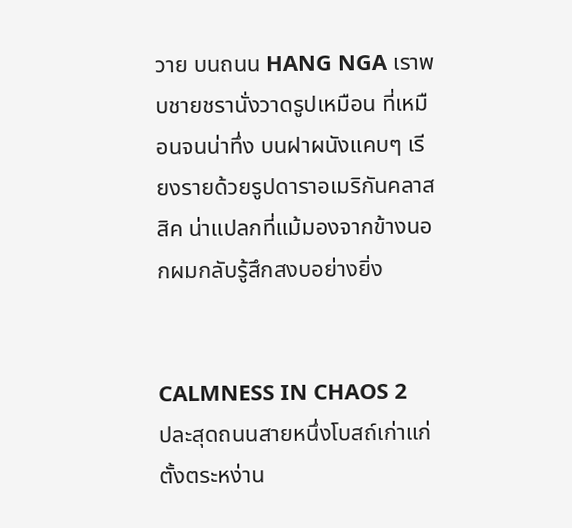วาย บนถนน HANG NGA เราพบชายชรานั่งวาดรูปเหมือน ที่เหมือนจนน่าทึ่ง บนฝาผนังแคบๆ เรียงรายด้วยรูปดาราอเมริกันคลาสสิค น่าแปลกที่แม้มองจากข้างนอกผมกลับรู้สึกสงบอย่างยิ่ง


CALMNESS IN CHAOS 2
ปละสุดถนนสายหนึ่งโบสถ์เก่าแก่ตั้งตระหง่าน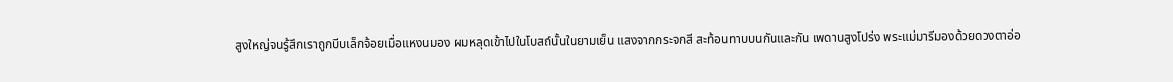สูงใหญ่จนรู้สึกเราถูกบีบเล็กจ้อยเมื่อแหงนมอง ผมหลุดเข้าไปในโบสถ์นั้นในยามเย็น แสงจากกระจกสี สะท้อนทาบบนกันและกัน เพดานสูงโปร่ง พระแม่มารีมองด้วยดวงตาอ่อ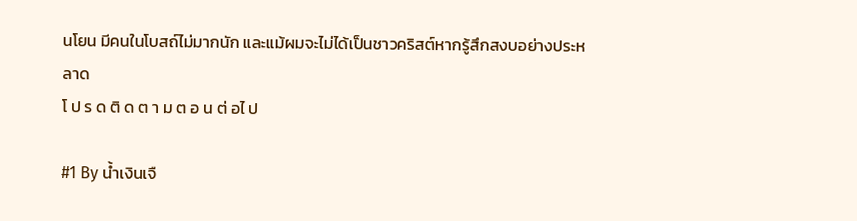นโยน มีคนในโบสถ์ไม่มากนัก และแม้ผมจะไม่ได้เป็นชาวคริสต์หากรู้สึกสงบอย่างประหลาด
โ ป ร ด ติ ด ต า ม ต อ น ต่ อไ ป

#1 By น้ำเงินเจื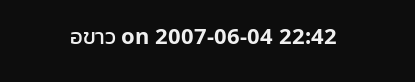อขาว on 2007-06-04 22:42